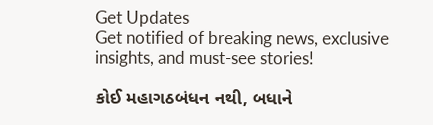Get Updates
Get notified of breaking news, exclusive insights, and must-see stories!

કોઈ મહાગઠબંધન નથી, બધાને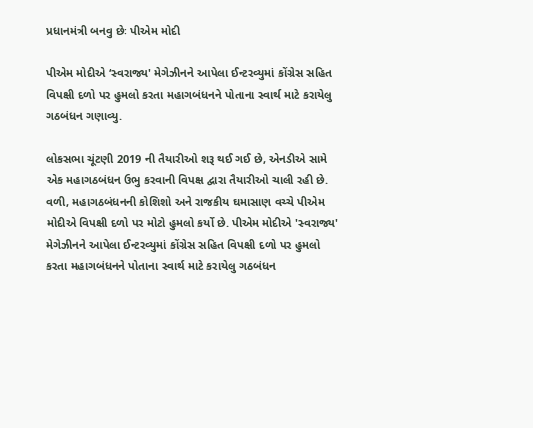પ્રધાનમંત્રી બનવુ છેઃ પીએમ મોદી

પીએમ મોદીએ ‘સ્વરાજ્ય' મેગેઝીનને આપેલા ઈન્ટરવ્યુમાં કોંગ્રેસ સહિત વિપક્ષી દળો પર હુમલો કરતા મહાગબંધનને પોતાના સ્વાર્થ માટે કરાયેલુ ગઠબંધન ગણાવ્યુ.

લોકસભા ચૂંટણી 2019 ની તૈયારીઓ શરૂ થઈ ગઈ છે, એનડીએ સામે એક મહાગઠબંધન ઉભુ કરવાની વિપક્ષ દ્વારા તૈયારીઓ ચાલી રહી છે. વળી, મહાગઠબંધનની કોશિશો અને રાજકીય ઘમાસાણ વચ્ચે પીએમ મોદીએ વિપક્ષી દળો પર મોટો હુમલો કર્યો છે. પીએમ મોદીએ 'સ્વરાજ્ય' મેગેઝીનને આપેલા ઈન્ટરવ્યુમાં કોંગ્રેસ સહિત વિપક્ષી દળો પર હુમલો કરતા મહાગબંધનને પોતાના સ્વાર્થ માટે કરાયેલુ ગઠબંધન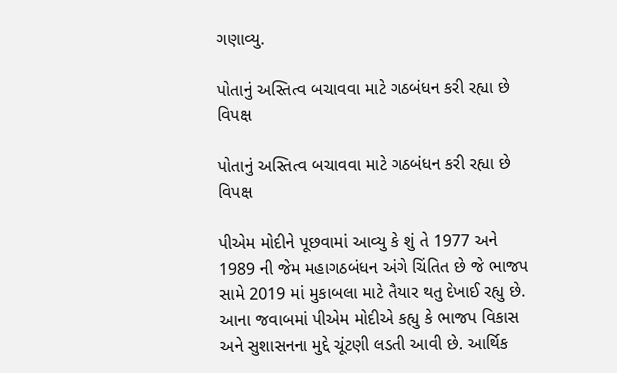ગણાવ્યુ.

પોતાનું અસ્તિત્વ બચાવવા માટે ગઠબંધન કરી રહ્યા છે વિપક્ષ

પોતાનું અસ્તિત્વ બચાવવા માટે ગઠબંધન કરી રહ્યા છે વિપક્ષ

પીએમ મોદીને પૂછવામાં આવ્યુ કે શું તે 1977 અને 1989 ની જેમ મહાગઠબંધન અંગે ચિંતિત છે જે ભાજપ સામે 2019 માં મુકાબલા માટે તૈયાર થતુ દેખાઈ રહ્યુ છે. આના જવાબમાં પીએમ મોદીએ કહ્યુ કે ભાજપ વિકાસ અને સુશાસનના મુદ્દે ચૂંટણી લડતી આવી છે. આર્થિક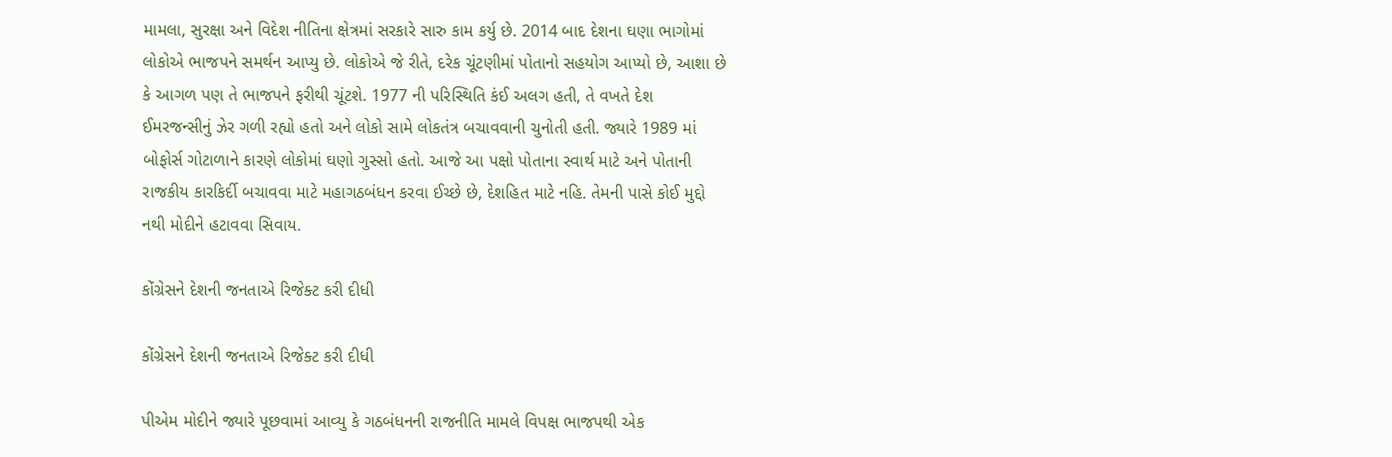મામલા, સુરક્ષા અને વિદેશ નીતિના ક્ષેત્રમાં સરકારે સારુ કામ કર્યુ છે. 2014 બાદ દેશના ઘણા ભાગોમાં લોકોએ ભાજપને સમર્થન આપ્યુ છે. લોકોએ જે રીતે, દરેક ચૂંટણીમાં પોતાનો સહયોગ આપ્યો છે, આશા છે કે આગળ પણ તે ભાજપને ફરીથી ચૂંટશે. 1977 ની પરિસ્થિતિ કંઈ અલગ હતી, તે વખતે દેશ ઈમરજન્સીનું ઝેર ગળી રહ્યો હતો અને લોકો સામે લોકતંત્ર બચાવવાની ચુનોતી હતી. જ્યારે 1989 માં બોફોર્સ ગોટાળાને કારણે લોકોમાં ઘણો ગુસ્સો હતો. આજે આ પક્ષો પોતાના સ્વાર્થ માટે અને પોતાની રાજકીય કારકિર્દી બચાવવા માટે મહાગઠબંધન કરવા ઈચ્છે છે, દેશહિત માટે નહિ. તેમની પાસે કોઈ મુદ્દો નથી મોદીને હટાવવા સિવાય.

કોંગ્રેસને દેશની જનતાએ રિજેક્ટ કરી દીધી

કોંગ્રેસને દેશની જનતાએ રિજેક્ટ કરી દીધી

પીએમ મોદીને જ્યારે પૂછવામાં આવ્યુ કે ગઠબંધનની રાજનીતિ મામલે વિપક્ષ ભાજપથી એક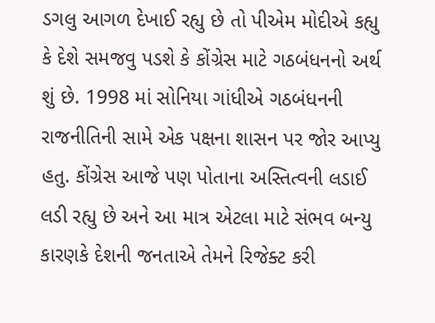ડગલુ આગળ દેખાઈ રહ્યુ છે તો પીએમ મોદીએ કહ્યુ કે દેશે સમજવુ પડશે કે કોંગ્રેસ માટે ગઠબંધનનો અર્થ શું છે. 1998 માં સોનિયા ગાંધીએ ગઠબંધનની રાજનીતિની સામે એક પક્ષના શાસન પર જોર આપ્યુ હતુ. કોંગ્રેસ આજે પણ પોતાના અસ્તિત્વની લડાઈ લડી રહ્યુ છે અને આ માત્ર એટલા માટે સંભવ બન્યુ કારણકે દેશની જનતાએ તેમને રિજેક્ટ કરી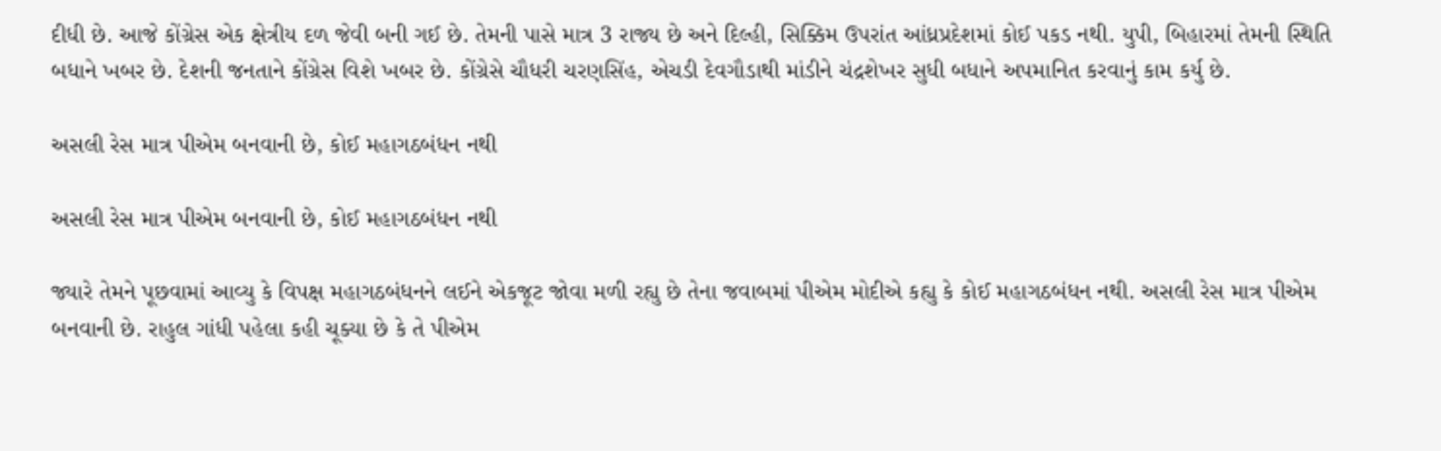દીધી છે. આજે કોંગ્રેસ એક ક્ષેત્રીય દળ જેવી બની ગઈ છે. તેમની પાસે માત્ર 3 રાજ્ય છે અને દિલ્હી, સિક્કિમ ઉપરાંત આંધ્રપ્રદેશમાં કોઈ પકડ નથી. યુપી, બિહારમાં તેમની સ્થિતિ બધાને ખબર છે. દેશની જનતાને કોંગ્રેસ વિશે ખબર છે. કોંગ્રેસે ચૌધરી ચરણસિંહ, એચડી દેવગૌડાથી માંડીને ચંદ્રશેખર સુધી બધાને અપમાનિત કરવાનું કામ કર્યુ છે.

અસલી રેસ માત્ર પીએમ બનવાની છે, કોઈ મહાગઠબંધન નથી

અસલી રેસ માત્ર પીએમ બનવાની છે, કોઈ મહાગઠબંધન નથી

જ્યારે તેમને પૂછવામાં આવ્યુ કે વિપક્ષ મહાગઠબંધનને લઈને એકજૂટ જોવા મળી રહ્યુ છે તેના જવાબમાં પીએમ મોદીએ કહ્યુ કે કોઈ મહાગઠબંધન નથી. અસલી રેસ માત્ર પીએમ બનવાની છે. રાહુલ ગાંધી પહેલા કહી ચૂક્યા છે કે તે પીએમ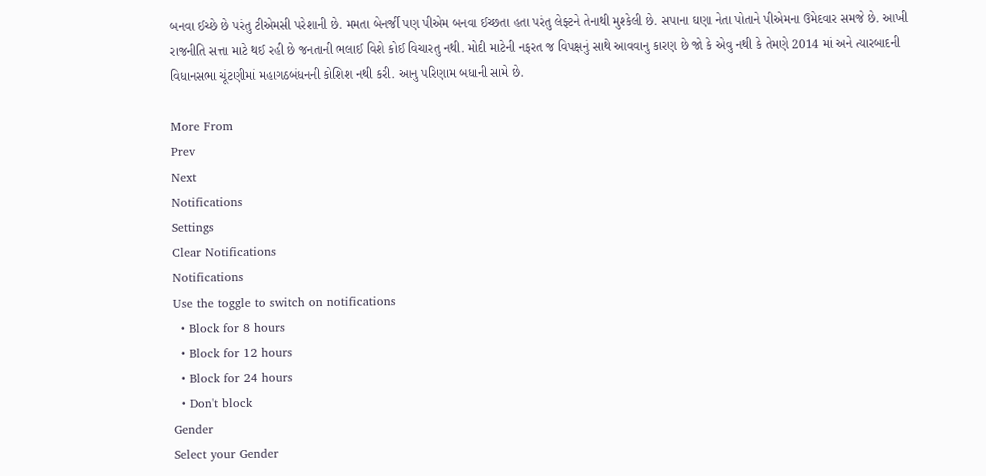બનવા ઈચ્છે છે પરંતુ ટીએમસી પરેશાની છે. મમતા બેનર્જી પણ પીએમ બનવા ઈચ્છતા હતા પરંતુ લેફ્ટને તેનાથી મુશ્કેલી છે. સપાના ઘણા નેતા પોતાને પીએમના ઉમેદવાર સમજે છે. આખી રાજનીતિ સત્તા માટે થઈ રહી છે જનતાની ભલાઈ વિશે કોઈ વિચારતુ નથી. મોદી માટેની નફરત જ વિપક્ષનું સાથે આવવાનુ કારણ છે જો કે એવુ નથી કે તેમણે 2014 માં અને ત્યારબાદની વિધાનસભા ચૂંટણીમાં મહાગઠબંધનની કોશિશ નથી કરી. આનુ પરિણામ બધાની સામે છે.

More From
Prev
Next
Notifications
Settings
Clear Notifications
Notifications
Use the toggle to switch on notifications
  • Block for 8 hours
  • Block for 12 hours
  • Block for 24 hours
  • Don't block
Gender
Select your Gender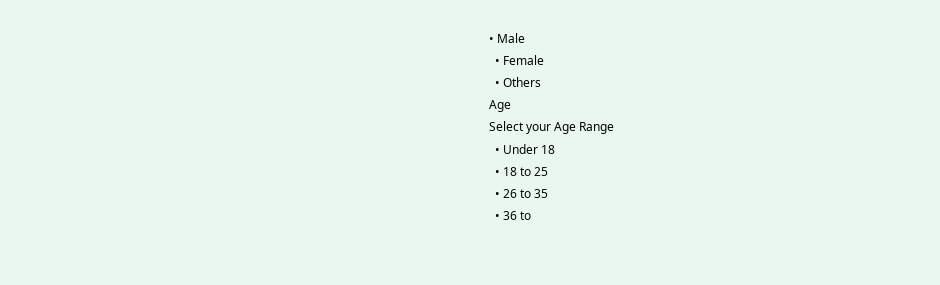• Male
  • Female
  • Others
Age
Select your Age Range
  • Under 18
  • 18 to 25
  • 26 to 35
  • 36 to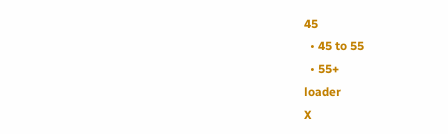45
  • 45 to 55
  • 55+
loader
X